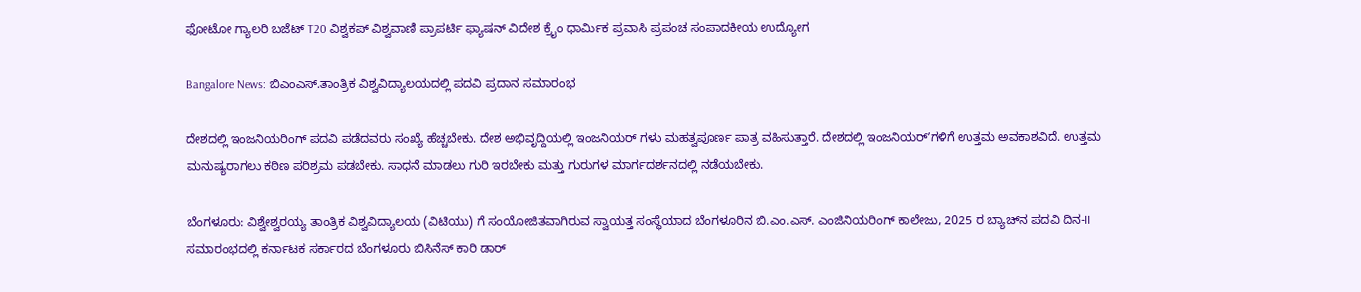ಫೋಟೋ ಗ್ಯಾಲರಿ ಬಜೆಟ್ T20 ವಿಶ್ವಕಪ್ ವಿಶ್ವವಾಣಿ ಪ್ರಾಪರ್ಟಿ ಫ್ಯಾಷನ್ ವಿದೇಶ ಕ್ರೈಂ ಧಾರ್ಮಿಕ ಪ್ರವಾಸಿ ಪ್ರಪಂಚ ಸಂಪಾದಕೀಯ ಉದ್ಯೋಗ

Bangalore News: ಬಿಎಂಎಸ್.ತಾಂತ್ರಿಕ ವಿಶ್ವವಿದ್ಯಾಲಯದಲ್ಲಿ ಪದವಿ ಪ್ರದಾನ ಸಮಾರಂಭ

ದೇಶದಲ್ಲಿ ಇಂಜನಿಯರಿಂಗ್ ಪದವಿ ಪಡೆದವರು ಸಂಖ್ಯೆ ಹೆಚ್ಚಬೇಕು. ದೇಶ ಅಭಿವೃದ್ದಿಯಲ್ಲಿ ಇಂಜನಿಯರ್ ಗಳು ಮಹತ್ವಪೂರ್ಣ ಪಾತ್ರ ವಹಿಸುತ್ತಾರೆ. ದೇಶದಲ್ಲಿ ಇಂಜನಿಯರ್ʼಗಳಿಗೆ ಉತ್ತಮ ಅವಕಾಶವಿದೆ. ಉತ್ತಮ ಮನುಷ್ಯರಾಗಲು ಕಠಿಣ ಪರಿಶ್ರಮ ಪಡಬೇಕು. ಸಾಧನೆ ಮಾಡಲು ಗುರಿ ಇರಬೇಕು ಮತ್ತು ಗುರುಗಳ ಮಾರ್ಗದರ್ಶನದಲ್ಲಿ ನಡೆಯಬೇಕು.

ಬೆಂಗಳೂರು: ವಿಶ್ವೇಶ್ವರಯ್ಯ ತಾಂತ್ರಿಕ ವಿಶ್ವವಿದ್ಯಾಲಯ (ವಿಟಿಯು) ಗೆ ಸಂಯೋಜಿತವಾಗಿರುವ ಸ್ವಾಯತ್ತ ಸಂಸ್ಥೆಯಾದ ಬೆಂಗಳೂರಿನ ಬಿ.ಎಂ.ಎಸ್. ಎಂಜಿನಿಯರಿಂಗ್ ಕಾಲೇಜು, 2025 ರ ಬ್ಯಾಚ್‌ನ ಪದವಿ ದಿನ-II ಸಮಾರಂಭದಲ್ಲಿ ಕರ್ನಾಟಕ ಸರ್ಕಾರದ ಬೆಂಗಳೂರು ಬಿಸಿನೆಸ್ ಕಾರಿ ಡಾರ್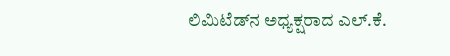ಲಿಮಿಟೆಡ್‌ನ ಅಧ್ಯಕ್ಷರಾದ ಎಲ್.ಕೆ.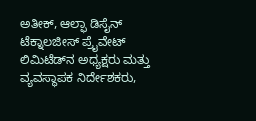ಅತೀಕ್, ಆಲ್ಫಾ ಡಿಸೈನ್ ಟೆಕ್ನಾಲಜೀಸ್ ಪ್ರೈವೇಟ್ ಲಿಮಿಟೆಡ್‌ನ ಅಧ್ಯಕ್ಷರು ಮತ್ತು ವ್ಯವಸ್ಥಾಪಕ ನಿರ್ದೇಶಕರು,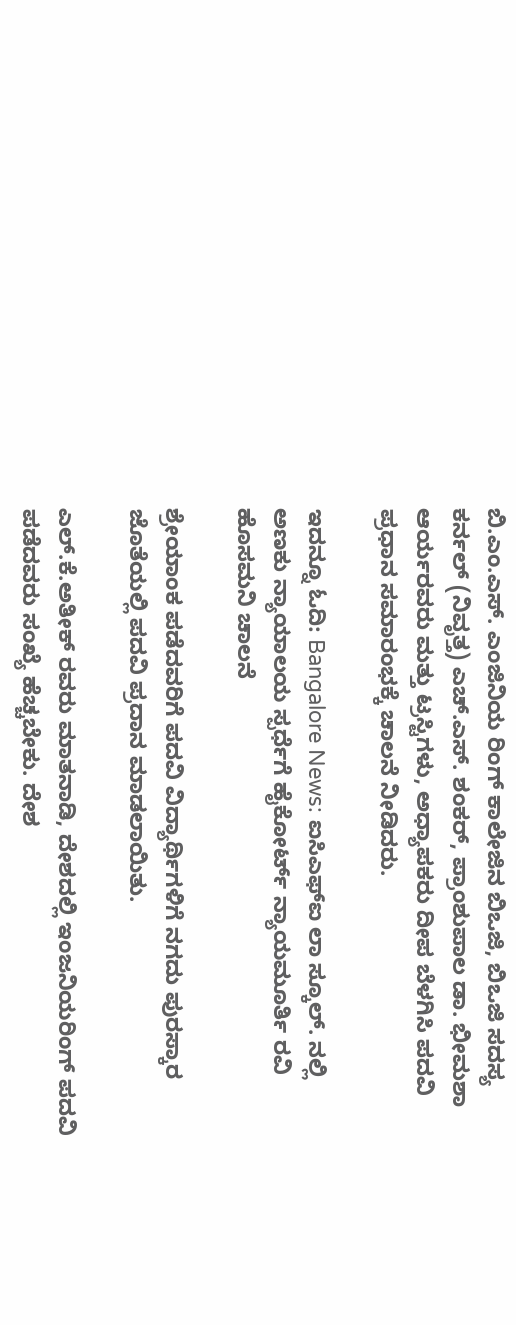ಬಿ.ಎಂ.ಎಸ್. ಎಂಜಿನಿಯ ರಿಂಗ್ ಕಾಲೇಜಿನ ಬಿಒಜಿ, ಬಿಒಜಿ ಸದಸ್ಯ ಕರ್ನಲ್ (ನಿವೃತ್ತ) ಎಚ್.ಎಸ್. ಶಂಕರ್, ಪ್ರಾಂಶುಪಾಲ ಡಾ. ಭೀಮಶಾ ಆರ್ಯರವರು ಮತ್ತು ಟ್ರಸ್ಟಿಗಳು, ಅಧ್ಯಾಪಕರು ದೀಪ ಬೆಳಗಿಸಿ ಪದವಿ ಪ್ರಧಾನ ಸಮಾರಂಭಕ್ಕೆ ಚಾಲನೆ ನೀಡಿದರು.

ಇದನ್ನೂ ಓದಿ: Bangalore News: ಐಸಿಎಫ್ಐ ಲಾ ಸ್ಕೂಲ್. ನಲ್ಲಿ ಅಣಕು ನ್ಯಾಯಾಲಯ ಸ್ಪರ್ಧೆಗೆ ಹೈಕೋರ್ಟ್ ನ್ಯಾಯಮೂರ್ತಿ ರವಿ ಹೊಸಮನಿ ಚಾಲನೆ

ಶ್ರೇಯಾಂಕ ಪಡೆದವರಿಗೆ ಪದವಿ ವಿದ್ಯಾರ್ಥಿಗಳಿಗೆ ನಗದು ಪುರಸ್ಕಾರ ಜೊತೆಯಲ್ಲಿ ಪದವಿ ಪ್ರದಾನ ಮಾಡಲಾಯಿತು.

ಎಲ್.ಕೆ.ಅತೀಕ್ ರವರು ಮಾತನಾಡಿ, ದೇಶದಲ್ಲಿ ಇಂಜನಿಯರಿಂಗ್ ಪದವಿ ಪಡೆದವರು ಸಂಖ್ಯೆ ಹೆಚ್ಚಬೇಕು. ದೇಶ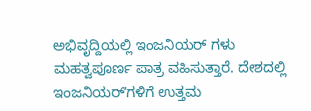ಅಭಿವೃದ್ದಿಯಲ್ಲಿ ಇಂಜನಿಯರ್ ಗಳು ಮಹತ್ವಪೂರ್ಣ ಪಾತ್ರ ವಹಿಸುತ್ತಾರೆ. ದೇಶದಲ್ಲಿ ಇಂಜನಿಯರ್ʼಗಳಿಗೆ ಉತ್ತಮ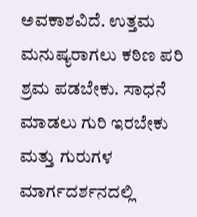ಅವಕಾಶವಿದೆ. ಉತ್ತಮ ಮನುಷ್ಯರಾಗಲು ಕಠಿಣ ಪರಿ ಶ್ರಮ ಪಡಬೇಕು. ಸಾಧನೆ ಮಾಡಲು ಗುರಿ ಇರಬೇಕು ಮತ್ತು ಗುರುಗಳ ಮಾರ್ಗದರ್ಶನದಲ್ಲಿ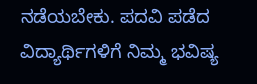ನಡೆಯಬೇಕು. ಪದವಿ ಪಡೆದ ವಿದ್ಯಾರ್ಥಿಗಳಿಗೆ ನಿಮ್ಮ ಭವಿಷ್ಯ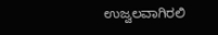ಉಜ್ವಲವಾಗಿರಲಿ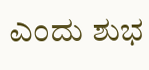ಎಂದು ಶುಭ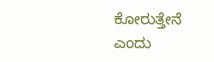ಕೋರುತ್ತೇನೆ ಎಂದು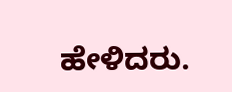ಹೇಳಿದರು.